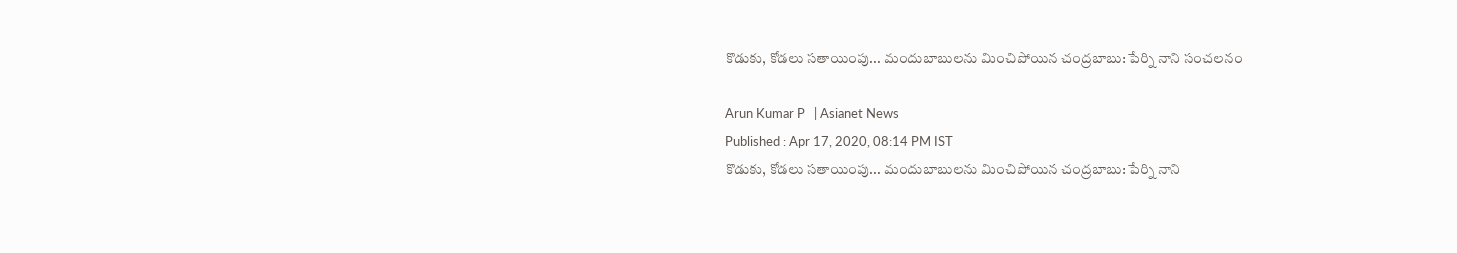కొడుకు, కోడలు సతాయింపు... మందుబాబులను మించిపోయిన చంద్రబాబు: పేర్ని నాని సంచలనం

Arun Kumar P   | Asianet News
Published : Apr 17, 2020, 08:14 PM IST
కొడుకు, కోడలు సతాయింపు... మందుబాబులను మించిపోయిన చంద్రబాబు: పేర్ని నాని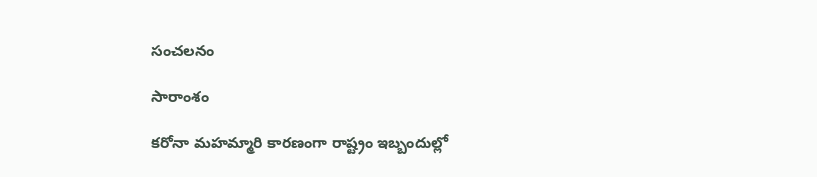సంచలనం

సారాంశం

కరోనా మహమ్మారి కారణంగా రాష్ట్రం ఇబ్బందుల్లో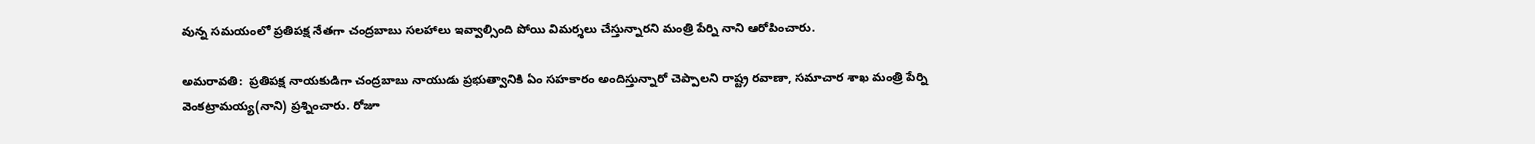వున్న సమయంలో ప్రతిపక్ష నేతగా చంద్రబాబు సలహాలు ఇవ్వాల్సింది పోయి విమర్శలు చేస్తున్నారని మంత్రి పేర్ని నాని ఆరోపించారు.

అమరావతి:  ప్రతిపక్ష నాయకుడిగా చంద్రబాబు నాయుడు ప్రభుత్వానికి ఏం సహకారం అందిస్తున్నారో చెప్పాలని రాష్ట్ర రవాణా, సమాచార శాఖ మంత్రి పేర్ని వెంకట్రామయ్య(నాని) ప్రశ్నించారు. రోజూ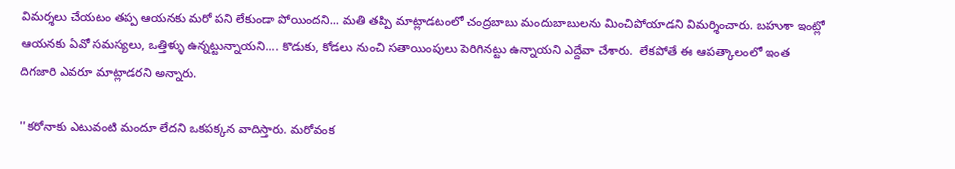విమర్శలు చేయటం తప్ప ఆయనకు మరో పని లేకుండా పోయిందని... మతి తప్పి మాట్లాడటంలో చంద్రబాబు మందుబాబులను మించిపోయాడని విమర్శించారు. బహుశా ఇంట్లో ఆయనకు ఏవో సమస్యలు, ఒత్తిళ్ళు ఉన్నట్టున్నాయని.... కొడుకు, కోడలు నుంచి సతాయింపులు పెరిగినట్టు ఉన్నాయని ఎద్దేవా చేశారు.  లేకపోతే ఈ ఆపత్కాలంలో ఇంత దిగజారి ఎవరూ మాట్లాడరని అన్నారు.

''కరోనాకు ఎటువంటి మందూ లేదని ఒకపక్కన వాదిస్తారు. మరోవంక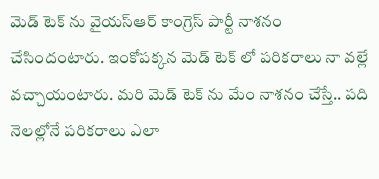మెడ్ టెక్ ను వైయస్ఆర్ కాంగ్రెస్ పార్టీ నాశనం చేసిందంటారు. ఇంకోపక్కన మెడ్ టెక్ లో పరికరాలు నా వల్లే
వచ్చాయంటారు. మరి మెడ్ టెక్ ను మేం నాశనం చేస్తే.. పది నెలల్లోనే పరికరాలు ఎలా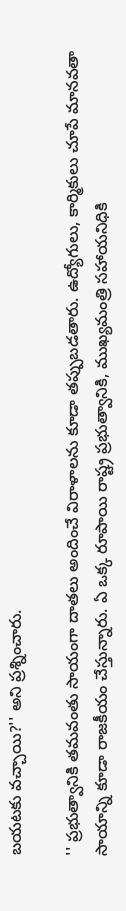బయటకు వచ్చాయి?'' అని ప్రశ్నించారు.

'' ప్రభుత్వానికి తమవంతు సాయంగా దాతలు అందించే విరాళాలను కూడా తప్పుబడతారు. ఉద్యోగులు, కార్మికులు చూపే మానవతా సాయాన్ని కూడా రాజకీయం చేస్తున్నారు. ఏ ఒక్క రూపాయి రాష్ట్ర ప్రభుత్వానికి, ముఖ్యమంత్రి సహాయనిధికి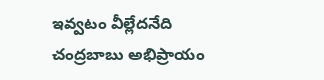ఇవ్వటం వీల్లేదనేది చంద్రబాబు అభిప్రాయం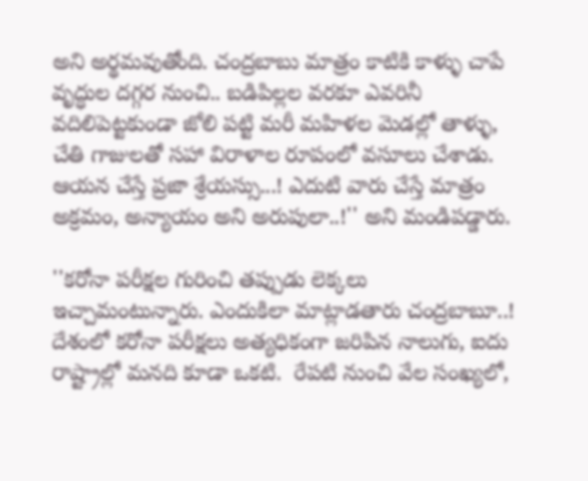అని అర్థమవుతోంది. చంద్రబాబు మాత్రం కాటికి కాళ్ళు చాపే వృద్ధుల దగ్గర నుంచి.. బడిపిల్లల వరకూ ఎవరినీ వదిలిపెట్టకుండా జోలి పట్టి మరీ మహిళల మెడల్లో తాళ్ళు, చేతి గాజులతో సహా విరాళాల రూపంలో వసూలు చేశాడు.  ఆయన చేస్తే ప్రజా శ్రేయస్సు...! ఎదుటి వారు చేస్తే మాత్రం అక్రమం, అన్యాయం అని అరుపులా..!'' అని మండిపడ్డారు.

''కరోనా పరీక్షల గురించి తప్పుడు లెక్కలు  ఇచ్చామంటున్నారు. ఎందుకిలా మాట్లాడతారు చంద్రబాబూ..! దేశంలో కరోనా పరీక్షలు అత్యధికంగా జరిపిన నాలుగు, ఐదు రాష్ట్రాల్లో మనది కూడా ఒకటి.  రేపటి నుంచి వేల సంఖ్యలో,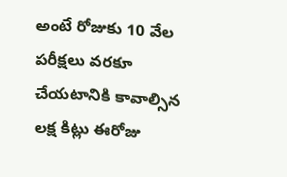అంటే రోజుకు 10 వేల పరీక్షలు వరకూ చేయటానికి కావాల్సిన లక్ష కిట్లు ఈరోజు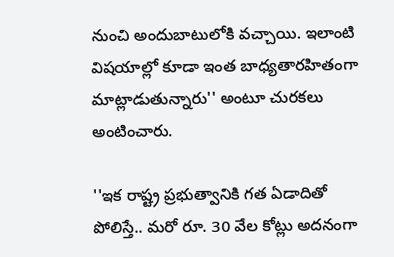నుంచి అందుబాటులోకి వచ్చాయి. ఇలాంటి విషయాల్లో కూడా ఇంత బాధ్యతారహితంగా మాట్లాడుతున్నారు'' అంటూ చురకలు అంటించారు.

''ఇక రాష్ట్ర ప్రభుత్వానికి గత ఏడాదితో పోలిస్తే.. మరో రూ. 30 వేల కోట్లు అదనంగా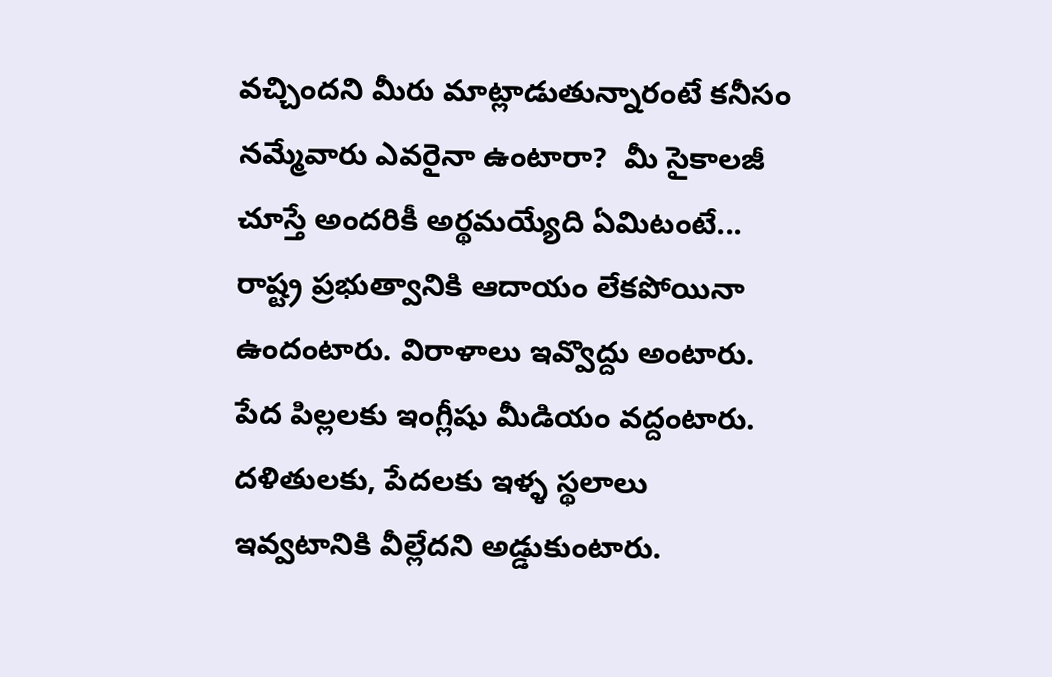వచ్చిందని మీరు మాట్లాడుతున్నారంటే కనీసం నమ్మేవారు ఎవరైనా ఉంటారా?  మీ సైకాలజీ చూస్తే అందరికీ అర్థమయ్యేది ఏమిటంటే... రాష్ట్ర ప్రభుత్వానికి ఆదాయం లేకపోయినా ఉందంటారు. విరాళాలు ఇవ్వొద్దు అంటారు. పేద పిల్లలకు ఇంగ్లీషు మీడియం వద్దంటారు.  దళితులకు, పేదలకు ఇళ్ళ స్థలాలు ఇవ్వటానికి వీల్లేదని అడ్డుకుంటారు.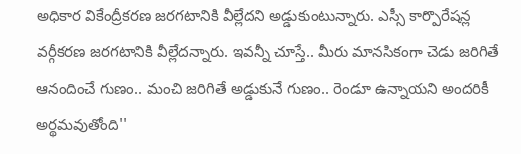అధికార వికేంద్రీకరణ జరగటానికి వీల్లేదని అడ్డుకుంటున్నారు. ఎస్సీ కార్పొరేషన్ల వర్గీకరణ జరగటానికి వీల్లేదన్నారు. ఇవన్నీ చూస్తే.. మీరు మానసికంగా చెడు జరిగితే ఆనందించే గుణం.. మంచి జరిగితే అడ్డుకునే గుణం.. రెండూ ఉన్నాయని అందరికీ అర్థమవుతోంది''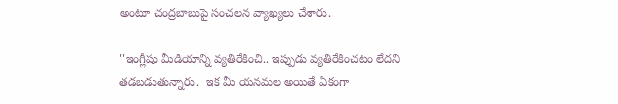అంటూ చంద్రబాబుపై సంచలన వ్యాఖ్యలు చేశారు.

''ఇంగ్లీషు మీడియాన్ని వ్యతిరేకించి.. ఇప్పుడు వ్యతిరేకించటం లేదని తడబడుతున్నారు.  ఇక మీ యనమల అయితే ఏకంగా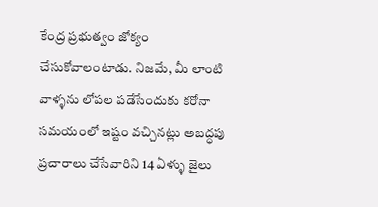కేంద్ర ప్రభుత్వం జోక్యం చేసుకోవాలంటాడు. నిజమే, మీ లాంటి వాళ్ళను లోపల పడేసేందుకు కరోనా సమయంలో ఇష్టం వచ్చినట్లు అబద్ధపు ప్రచారాలు చేసేవారిని 14 ఏళ్ళు జైలు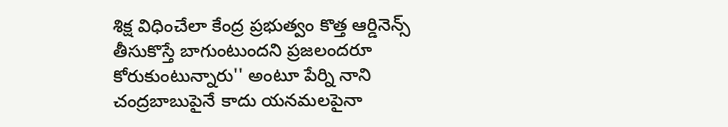శిక్ష విధించేలా కేంద్ర ప్రభుత్వం కొత్త ఆర్డినెన్స్ తీసుకొస్తే బాగుంటుందని ప్రజలందరూ కోరుకుంటున్నారు'' అంటూ పేర్ని నాని చంద్రబాబుపైనే కాదు యనమలపైనా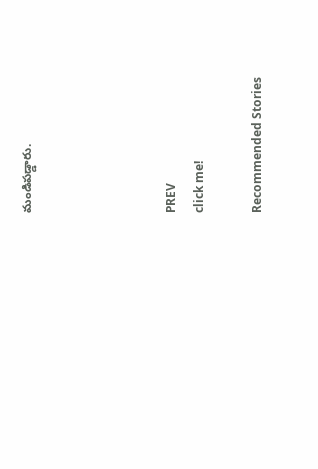మండిపడ్డారు.




PREV
click me!

Recommended Stories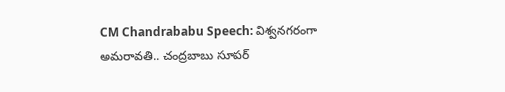CM Chandrababu Speech: విశ్వనగరంగా అమరావతి.. చంద్రబాబు సూపర్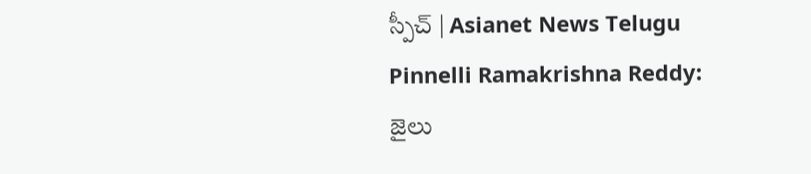స్పీచ్ | Asianet News Telugu
Pinnelli Ramakrishna Reddy: జైలు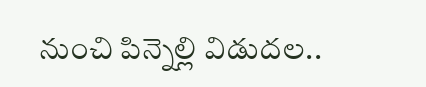నుంచి పిన్నెల్లి విడుదల..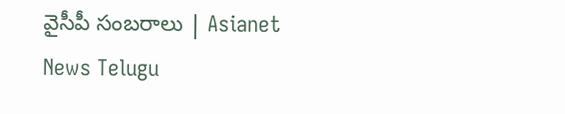వైసీపీ సంబరాలు | Asianet News Telugu